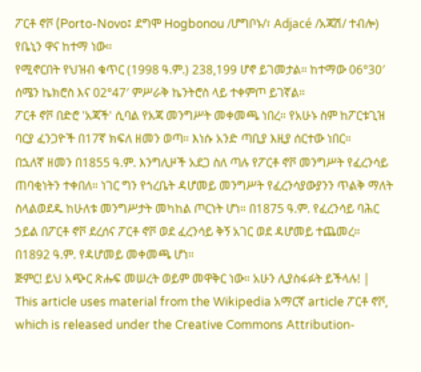ፖርቶ ኖቮ (Porto-Novo፤ ደግሞ Hogbonou /ሆግቦኑ/፣ Adjacé /አጃሽ/ ተብሎ) የቤኒን ዋና ከተማ ነው።
የሚኖርበት የህዝብ ቁጥር (1998 ዓ.ም.) 238,199 ሆኖ ይገመታል። ከተማው 06°30′ ሰሜን ኬክሮስ እና 02°47′ ምሥራቅ ኬንትሮስ ላይ ተቀምጦ ይገኛል።
ፖርቶ ኖቮ በድሮ 'አጃች' ሲባል የአጃ መንግሥት መቀመጫ ነበረ። የአሁኑ ስም ከፖርቱጊዝ ባርያ ፈንጋዮች በ17ኛ ክፍለ ዘመን ወጣ። እነሱ አንድ ጣቢያ እዚያ ሰርተው ነበር።
በኋለኛ ዘመን በ1855 ዓ.ም. እንግሊዞች አደጋ ስለ ጣሉ የፖርቶ ኖቮ መንግሥት የፈረንሳይ ጠባቂነትን ተቀበለ። ነገር ግን የጎረቤት ዳሆመይ መንግሥት የፈረንሳያውያንን ጥልቅ ማለት ስላልወደዱ ከሁለቱ መንግሥታት መካከል ጦርነት ሆነ። በ1875 ዓ.ም. የፈረንሳይ ባሕር ኃይል በፖርቶ ኖቮ ደረሰና ፖርቶ ኖቮ ወደ ፈረንሳይ ቅኝ አገር ወደ ዳሆመይ ተጨመረ። በ1892 ዓ.ም. የዳሆመይ መቀመጫ ሆነ።
ጅምር! ይህ አጭር ጽሑፍ መሠረት ወይም መዋቅር ነው። አሁን ሊያስፋፉት ይችላሉ! |
This article uses material from the Wikipedia አማርኛ article ፖርቶ ኖቮ, which is released under the Creative Commons Attribution-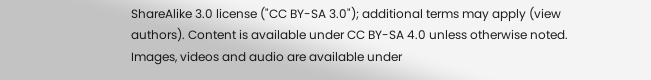ShareAlike 3.0 license ("CC BY-SA 3.0"); additional terms may apply (view authors). Content is available under CC BY-SA 4.0 unless otherwise noted. Images, videos and audio are available under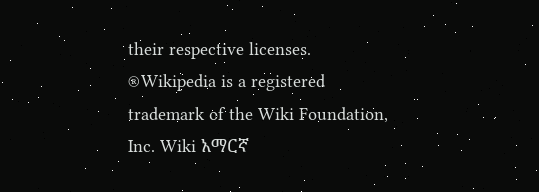their respective licenses.
®Wikipedia is a registered trademark of the Wiki Foundation, Inc. Wiki አማርኛ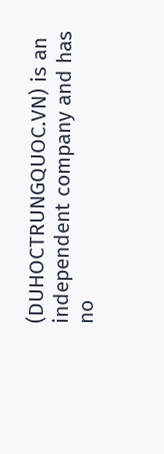(DUHOCTRUNGQUOC.VN) is an independent company and has no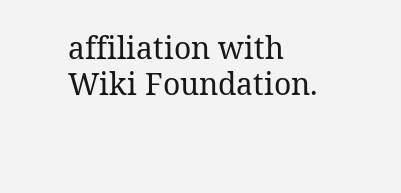affiliation with Wiki Foundation.